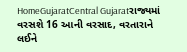HomeGujaratCentral Gujaratરાજ્યમાં વરસશે 16 આની વરસાદ, વરતારાને લઈને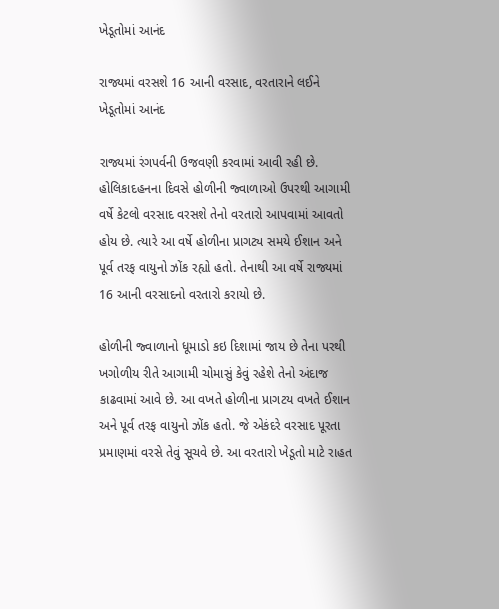ખેડૂતોમાં આનંદ

રાજ્યમાં વરસશે 16 આની વરસાદ, વરતારાને લઈને ખેડૂતોમાં આનંદ

રાજ્યમાં રંગપર્વની ઉજવણી કરવામાં આવી રહી છે. હોલિકાદહનના દિવસે હોળીની જ્વાળાઓ ઉપરથી આગામી વર્ષે કેટલો વરસાદ વરસશે તેનો વરતારો આપવામાં આવતો હોય છે. ત્યારે આ વર્ષે હોળીના પ્રાગટ્ય સમયે ઈશાન અને પૂર્વ તરફ વાયુનો ઝોંક રહ્યો હતો. તેનાથી આ વર્ષે રાજ્યમાં 16 આની વરસાદનો વરતારો કરાયો છે.

હોળીની જ્વાળાનો ધૂમાડો કઇ દિશામાં જાય છે તેના પરથી ખગોળીય રીતે આગામી ચોમાસું કેવું રહેશે તેનો અંદાજ કાઢવામાં આવે છે. આ વખતે હોળીના પ્રાગટય વખતે ઈશાન અને પૂર્વ તરફ વાયુનો ઝોંક હતો. જે એકંદરે વરસાદ પૂરતા પ્રમાણમાં વરસે તેવું સૂચવે છે. આ વરતારો ખેડૂતો માટે રાહત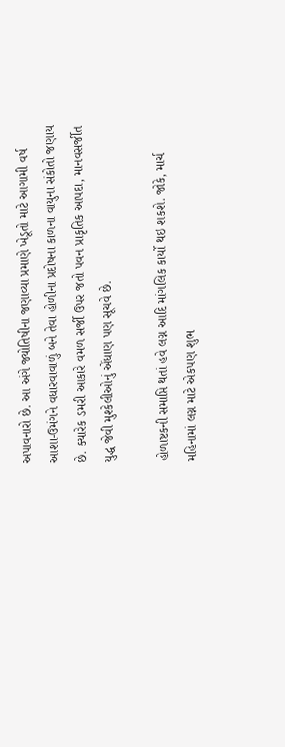અપાવનારો છે. આ અંગે જ્યોતિષીના જણાવ્યા પ્રમાણે ખેડૂતો માટે આગામી વર્ષ આશા-ઉમંગને વધારવાવાળું બને તેવા હોળીના પ્રદોષના કાળના વાયુના સંકોતો જણાય છે. ક્યારેક ડમરી આકારે વમળ સર્જી ઉપર જતો પવન પ્રાકૃતિક આપદા, માનવસર્જીત યુદ્ધ જેવી મુશ્કેલીઓનું એંધાણ પણ સૂચવે છે.

હોળાષ્ટકની સમાપ્તિ થતાં હવે લગ્ન આદિ માંગલિક કાર્યો થઇ શકશે. જોકે, માર્ચ મહિનામાં લગ્ન માટે એકપણ શુભ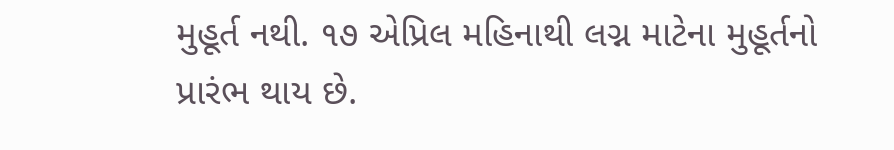મુહૂર્ત નથી. ૧૭ એપ્રિલ મહિનાથી લગ્ન માટેના મુહૂર્તનો પ્રારંભ થાય છે.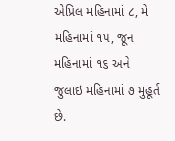એપ્રિલ મહિનામાં ૮, મે મહિનામાં ૧૫, જૂન મહિનામાં ૧૬ અને જુલાઇ મહિનામાં ૭ મુહૂર્ત છે.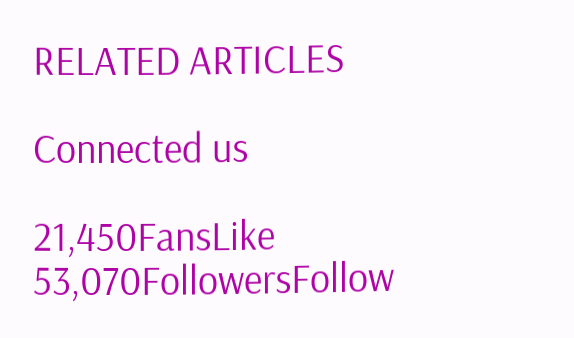RELATED ARTICLES

Connected us

21,450FansLike
53,070FollowersFollow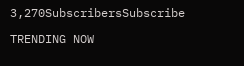3,270SubscribersSubscribe

TRENDING NOW